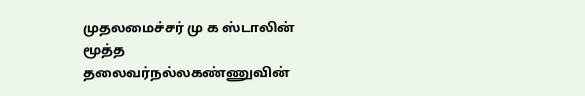முதலமைச்சர் மு க ஸ்டாலின் மூத்த தலைவர்நல்லகண்ணுவின்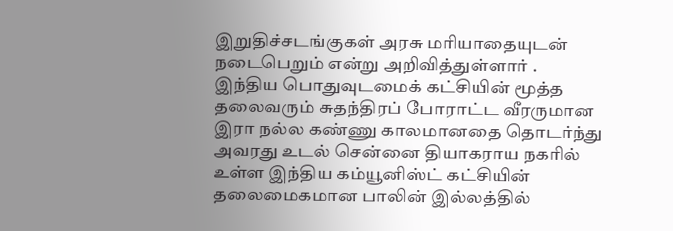இறுதிச்சடங்குகள் அரசு மரியாதையுடன் நடைபெறும் என்று அறிவித்துள்ளார் .
இந்திய பொதுவுடமைக் கட்சியின் மூத்த தலைவரும் சுதந்திரப் போராட்ட வீரருமான இரா நல்ல கண்ணு காலமானதை தொடர்ந்து அவரது உடல் சென்னை தியாகராய நகரில் உள்ள இந்திய கம்யூனிஸ்ட் கட்சியின் தலைமைகமான பாலின் இல்லத்தில்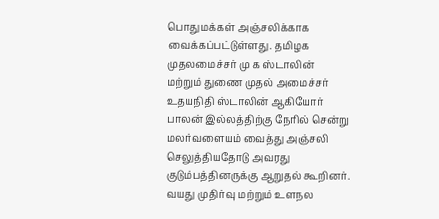பொதுமக்கள் அஞ்சலிக்காக வைக்கப்பட்டுள்ளது. தமிழக முதலமைச்சர் மு க ஸ்டாலின் மற்றும் துணை முதல் அமைச்சர் உதயநிதி ஸ்டாலின் ஆகியோர் பாலன் இல்லத்திற்கு நேரில் சென்று மலர்வளையம் வைத்து அஞ்சலி செலுத்தியதோடு அவரது குடும்பத்தினருக்கு ஆறுதல் கூறினர். வயது முதிர்வு மற்றும் உளநல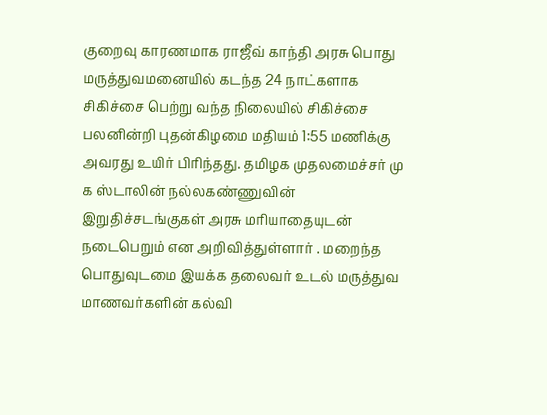குறைவு காரணமாக ராஜீவ் காந்தி அரசு பொது மருத்துவமனையில் கடந்த 24 நாட்களாக சிகிச்சை பெற்று வந்த நிலையில் சிகிச்சை பலனின்றி புதன்கிழமை மதியம் 1:55 மணிக்கு அவரது உயிர் பிரிந்தது. தமிழக முதலமைச்சர் மு க ஸ்டாலின் நல்லகண்ணுவின் இறுதிச்சடங்குகள் அரசு மரியாதையுடன் நடைபெறும் என அறிவித்துள்ளார் . மறைந்த பொதுவுடமை இயக்க தலைவர் உடல் மருத்துவ மாணவர்களின் கல்வி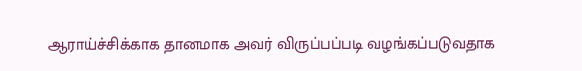ஆராய்ச்சிக்காக தானமாக அவர் விருப்பப்படி வழங்கப்படுவதாக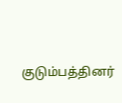குடும்பத்தினர்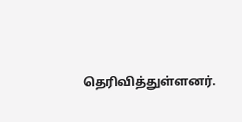தெரிவித்துள்ளனர்.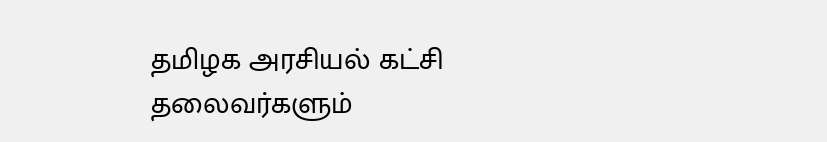தமிழக அரசியல் கட்சி தலைவர்களும்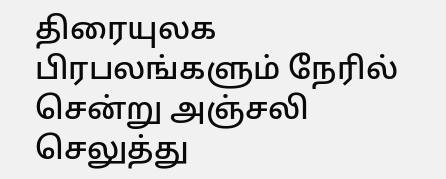திரையுலக பிரபலங்களும் நேரில் சென்று அஞ்சலி செலுத்து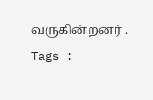வருகின்றனர் .
Tags :